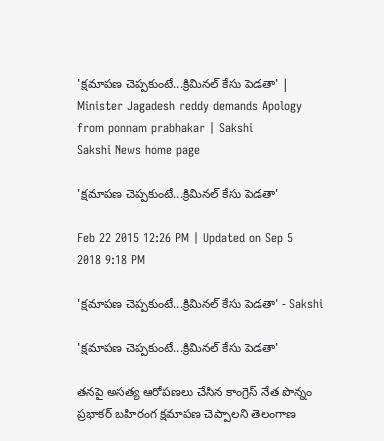'క్షమాపణ చెప్పకుంటే...క్రిమినల్ కేసు పెడతా' | Minister Jagadesh reddy demands Apology from ponnam prabhakar | Sakshi
Sakshi News home page

'క్షమాపణ చెప్పకుంటే...క్రిమినల్ కేసు పెడతా'

Feb 22 2015 12:26 PM | Updated on Sep 5 2018 9:18 PM

'క్షమాపణ చెప్పకుంటే...క్రిమినల్ కేసు పెడతా' - Sakshi

'క్షమాపణ చెప్పకుంటే...క్రిమినల్ కేసు పెడతా'

తనపై అసత్య ఆరోపణలు చేసిన కాంగ్రెస్‌ నేత పొన్నం ప్రభాకర్‌ బహిరంగ క్షమాపణ చెప్పాలని తెలంగాణ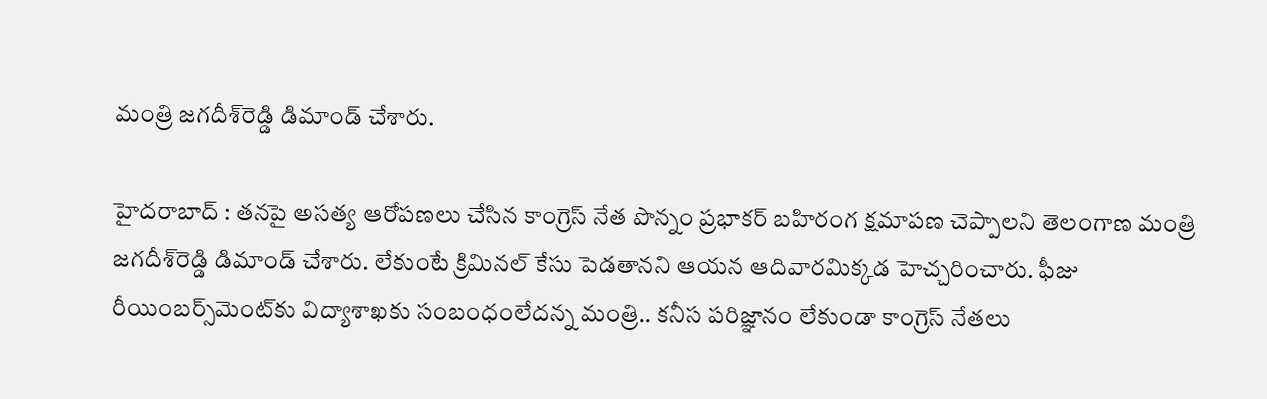మంత్రి జగదీశ్‌రెడ్డి డిమాండ్‌ చేశారు.

హైదరాబాద్ : తనపై అసత్య ఆరోపణలు చేసిన కాంగ్రెస్‌ నేత పొన్నం ప్రభాకర్‌ బహిరంగ క్షమాపణ చెప్పాలని తెలంగాణ మంత్రి జగదీశ్‌రెడ్డి డిమాండ్‌ చేశారు. లేకుంటే క్రిమినల్‌ కేసు పెడతానని ఆయన ఆదివారమిక్కడ హెచ్చరించారు. ఫీజు రీయింబర్స్‌మెంట్‌కు విద్యాశాఖకు సంబంధంలేదన్న మంత్రి.. కనీస పరిజ్ఞానం లేకుండా కాంగ్రెస్‌ నేతలు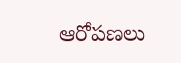ఆరోపణలు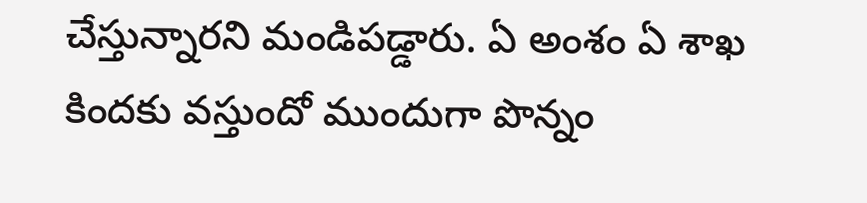చేస్తున్నారని మండిపడ్డారు. ఏ అంశం ఏ శాఖ కిందకు వస్తుందో ముందుగా పొన్నం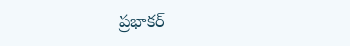ప్రభాకర్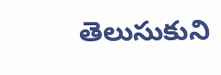తెలుసుకుని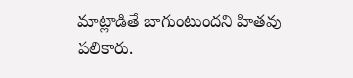మాట్లాడితే బాగుంటుందని హితవు పలికారు.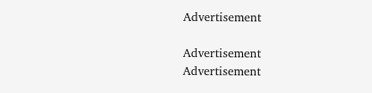Advertisement

Advertisement
Advertisement